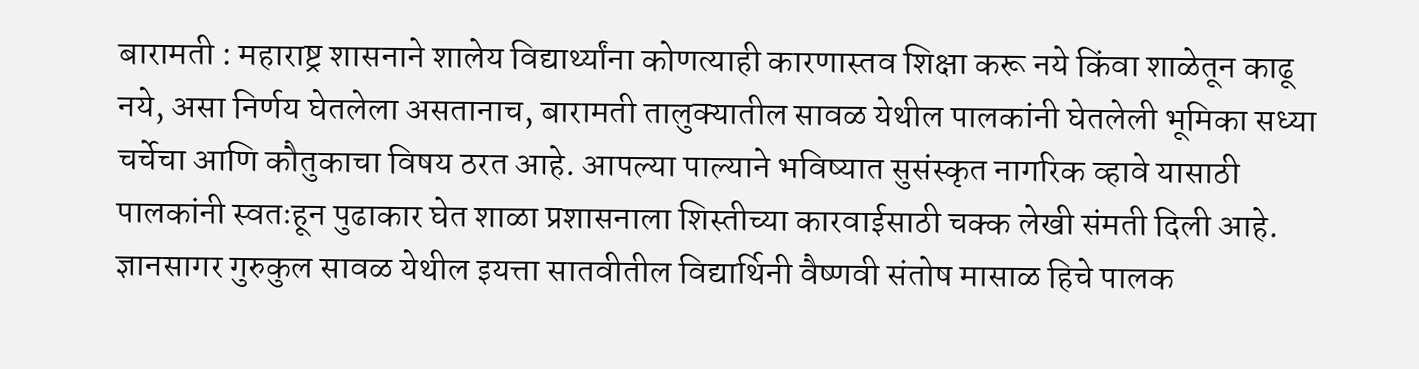बारामती : महाराष्ट्र शासनाने शालेय विद्यार्थ्यांना कोणत्याही कारणास्तव शिक्षा करू नये किंवा शाळेतून काढू नये, असा निर्णय घेतलेला असतानाच, बारामती तालुक्यातील सावळ येथील पालकांनी घेतलेली भूमिका सध्या चर्चेचा आणि कौतुकाचा विषय ठरत आहे. आपल्या पाल्याने भविष्यात सुसंस्कृत नागरिक व्हावे यासाठी पालकांनी स्वतःहून पुढाकार घेत शाळा प्रशासनाला शिस्तीच्या कारवाईसाठी चक्क लेखी संमती दिली आहे.
ज्ञानसागर गुरुकुल सावळ येथील इयत्ता सातवीतील विद्यार्थिनी वैष्णवी संतोष मासाळ हिचे पालक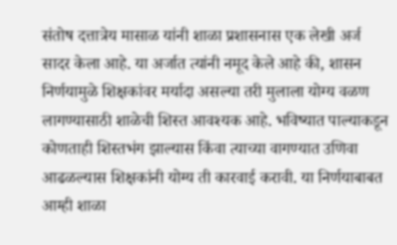संतोष दत्तात्रेय मासाळ यांनी शाळा प्रशासनास एक लेखी अर्ज सादर केला आहे. या अर्जात त्यांनी नमूद केले आहे की, शासन निर्णयामुळे शिक्षकांवर मर्यादा असल्या तरी मुलाला योग्य वळण लागण्यासाठी शाळेची शिस्त आवश्यक आहे. भविष्यात पाल्याकडून कोणताही शिस्तभंग झाल्यास किंवा त्याच्या वागण्यात उणिवा आढळल्यास शिक्षकांनी योग्य ती कारवाई करावी. या निर्णयाबाबत आम्ही शाळा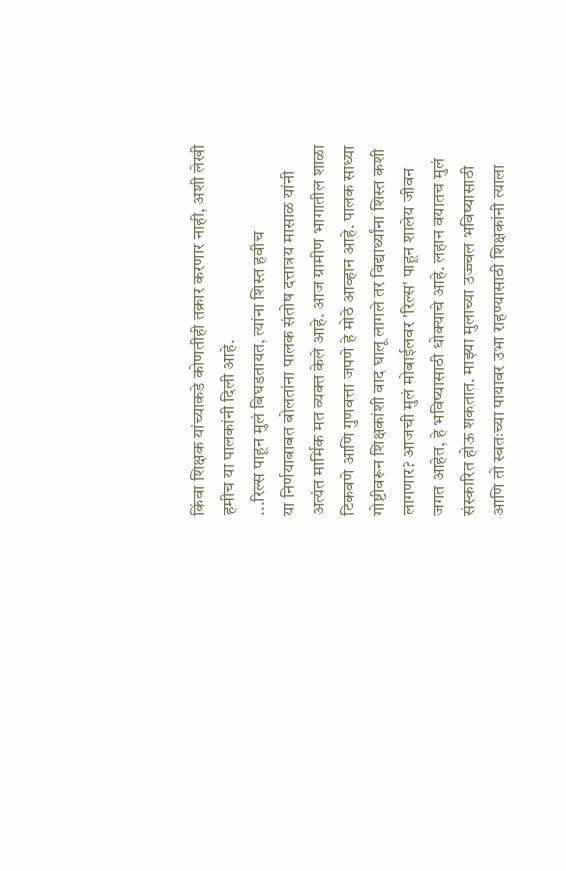किंवा शिक्षक यांच्याकडे कोणतीही तक्रार करणार नाही, अशी लेखी हमीच या पालकांनी दिली आहे.
...रिल्स पाहून मुलं बिघडतायत, त्यांना शिस्त हवीच
या निर्णयाबाबत बोलतांना पालक संतोष दत्तात्रय मासाळ यांनी अत्यंत मार्मिक मत व्यक्त केले आहे. आज ग्रामीण भागातील शाळा टिकवणे आणि गुणवत्ता जपणे हे मोठे आव्हान आहे. पालक साध्या गोष्टीवरून शिक्षकांशी वाद घालू लागले तर विद्यार्थ्यांना शिस्त कशी लागणार? आजची मुलं मोबाईलवर 'रिल्स' पाहून शालेय जीवन जगत आहेत, हे भविष्यासाठी धोक्याचे आहे. लहान वयातच मुलं संस्कारित होऊ शकतात. माझ्या मुलाच्या उज्ज्वल भविष्यासाठी आणि तो स्वतःच्या पायावर उभा राहण्यासाठी शिक्षकांनी त्याला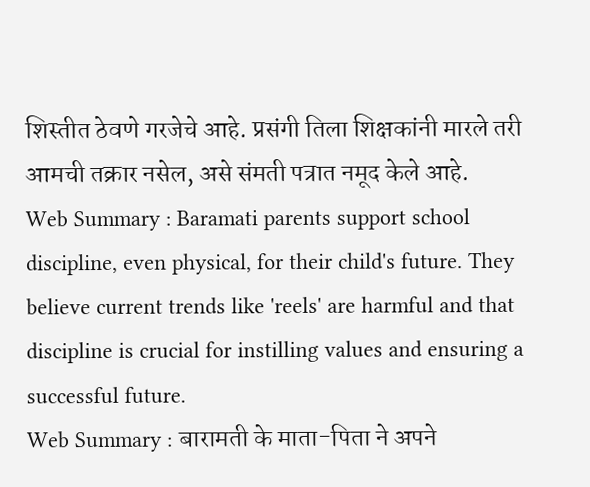शिस्तीत ठेवणे गरजेचे आहे. प्रसंगी तिला शिक्षकांनी मारले तरी आमची तक्रार नसेल, असे संमती पत्रात नमूद केले आहे.
Web Summary : Baramati parents support school discipline, even physical, for their child's future. They believe current trends like 'reels' are harmful and that discipline is crucial for instilling values and ensuring a successful future.
Web Summary : बारामती के माता-पिता ने अपने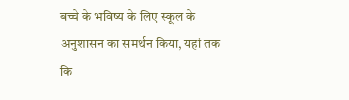बच्चे के भविष्य के लिए स्कूल के अनुशासन का समर्थन किया, यहां तक कि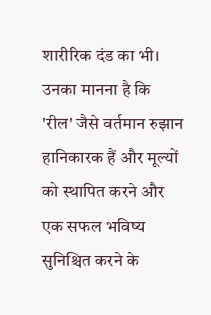शारीरिक दंड का भी। उनका मानना है कि 'रील' जैसे वर्तमान रुझान हानिकारक हैं और मूल्यों को स्थापित करने और एक सफल भविष्य सुनिश्चित करने के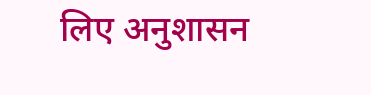लिए अनुशासन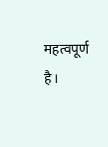महत्वपूर्ण है।